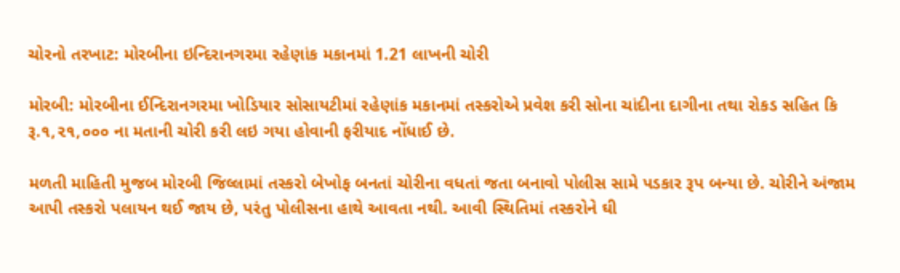ચોરનો તરખાટ: મોરબીના ઇન્દિરાનગરમા રહેણાંક મકાનમાં 1.21 લાખની ચોરી

મોરબી: મોરબીના ઈન્દિરાનગરમા ખોડિયાર સોસાયટીમાં રહેણાંક મકાનમાં તસ્કરોએ પ્રવેશ કરી સોના ચાંદીના દાગીના તથા રોકડ સહિત કિ રૂ.૧,૨૧,૦૦૦ ના મતાની ચોરી કરી લઇ ગયા હોવાની ફરીયાદ નોંધાઈ છે.

મળતી માહિતી મુજબ મોરબી જિલ્લામાં તસ્કરો બેખોફ બનતાં ચોરીના વધતાં જતા બનાવો પોલીસ સામે પડકાર રૂપ બન્યા છે. ચોરીને અંજામ આપી તસ્કરો પલાયન થઈ જાય છે, પરંતુ પોલીસના હાથે આવતા નથી. આવી સ્થિતિમાં તસ્કરોને ઘી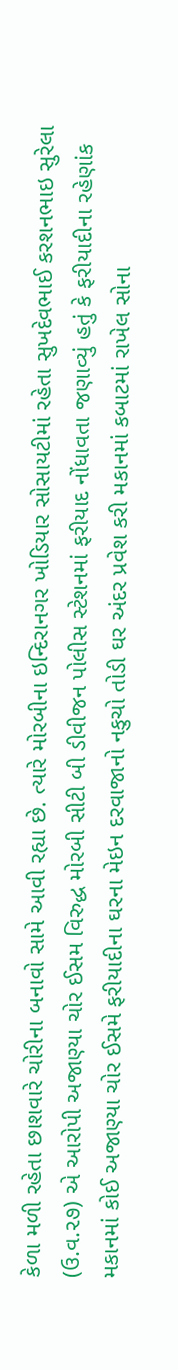કેળા મળી રહેતા છાશવારે ચોરીના બનાવો સામે આવી રહ્યા છે. ત્યારે મોરબીના ઇન્દિરાનગર ખોડિયાર સોસાયટીમાં રહેતા સુખદેવભાઈ કરશનભાઇ સુરેલા (ઉ.વ.૨૭) એ આરોપી અજાણ્યા ચોર ઈસમ વિરુદ્ધ મોરબી સીટી બી ડીવીજન પોલીસ સ્ટેશનમાં ફરીયાદ નોંધાવતા જણાવ્યું હતું કે ફરીયાદીના રહેણાંક મકાનમાં કોઈ અજાણ્યા ચોર ઈસમે ફરીયાદીના ઘરના મેઇન દરવાજાનો નકુચો તોડી ઘર અંદર પ્રવેશ કરી મકાનમાં કબાટમાં રાખેલ સોના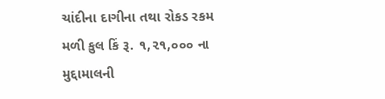ચાંદીના દાગીના તથા રોકડ રકમ મળી કુલ કિં રૂ. ૧,૨૧,૦૦૦ ના મુદ્દામાલની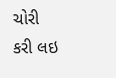ચોરી કરી લઇ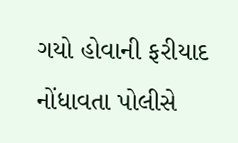ગયો હોવાની ફરીયાદ નોંધાવતા પોલીસે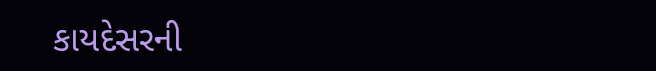કાયદેસરની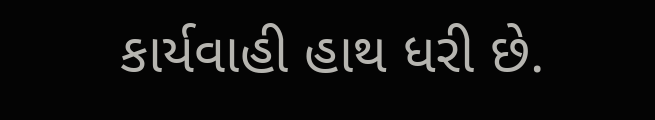કાર્યવાહી હાથ ધરી છે.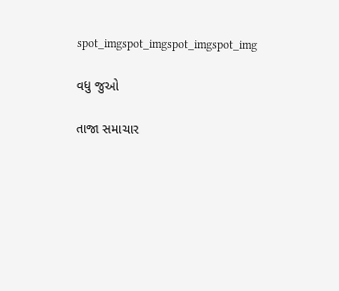spot_imgspot_imgspot_imgspot_img

વધુ જુઓ

તાજા સમાચાર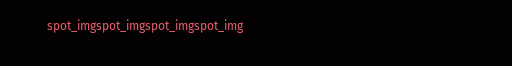spot_imgspot_imgspot_imgspot_img